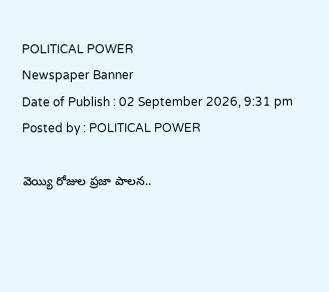POLITICAL POWER
Newspaper Banner
Date of Publish : 02 September 2026, 9:31 pm Posted by : POLITICAL POWER

వెయ్యి రోజుల ప్రజా పాలన..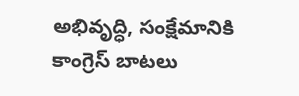అభివృద్ధి, సంక్షేమానికి కాంగ్రెస్‌ బాటలు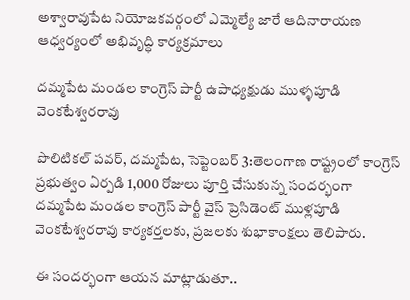అశ్వారావుపేట నియోజకవర్గంలో ఎమ్మెల్యే జారే ఆదినారాయణ ఆధ్వర్యంలో అభివృద్ధి కార్యక్రమాలు

దమ్మపేట మండల కాంగ్రెస్ పార్టీ ఉపాధ్యక్షుడు ముళ్ళపూడి వెంకటేశ్వరరావు

పొలిటికల్ పవర్, దమ్మపేట, సెప్టెంబర్‌ 3:తెలంగాణ రాష్ట్రంలో కాంగ్రెస్‌ ప్రభుత్వం ఏర్పడి 1,000 రోజులు పూర్తి చేసుకున్న సందర్భంగా దమ్మపేట మండల కాంగ్రెస్‌ పార్టీ వైస్‌ ప్రెసిడెంట్‌ ముళ్లపూడి వెంకటేశ్వరరావు కార్యకర్తలకు, ప్రజలకు శుభాకాంక్షలు తెలిపారు.

ఈ సందర్భంగా ఆయన మాట్లాడుతూ..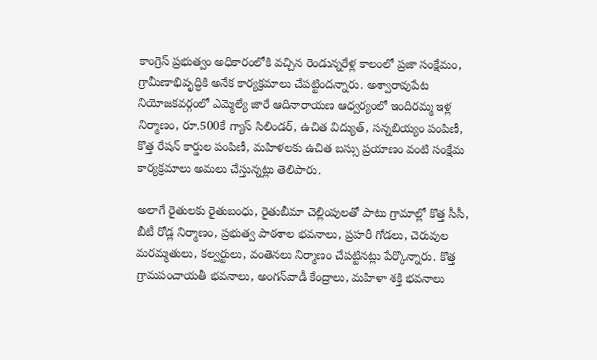కాంగ్రెస్‌ ప్రభుత్వం అధికారంలోకి వచ్చిన రెండున్నరేళ్ల కాలంలో ప్రజా సంక్షేమం, గ్రామీణాభివృద్ధికి అనేక కార్యక్రమాలు చేపట్టిందన్నారు. అశ్వారావుపేట నియోజకవర్గంలో ఎమ్మెల్యే జారే ఆదినారాయణ ఆధ్వర్యంలో ఇందిరమ్మ ఇళ్ల నిర్మాణం, రూ.500కే గ్యాస్‌ సిలిండర్‌, ఉచిత విద్యుత్‌, సన్నబియ్యం పంపిణీ, కొత్త రేషన్‌ కార్డుల పంపిణీ, మహిళలకు ఉచిత బస్సు ప్రయాణం వంటి సంక్షేమ కార్యక్రమాలు అమలు చేస్తున్నట్లు తెలిపారు.

అలాగే రైతులకు రైతుబంధు, రైతుబీమా చెల్లింపులతో పాటు గ్రామాల్లో కొత్త సీసీ, బీటీ రోడ్ల నిర్మాణం, ప్రభుత్వ పాఠశాల భవనాలు, ప్రహరీ గోడలు, చెరువుల మరమ్మతులు, కల్వర్టులు, వంతెనలు నిర్మాణం చేపట్టినట్లు పేర్కొన్నారు. కొత్త గ్రామపంచాయతీ భవనాలు, అంగన్‌వాడీ కేంద్రాలు, మహిళా శక్తి భవనాలు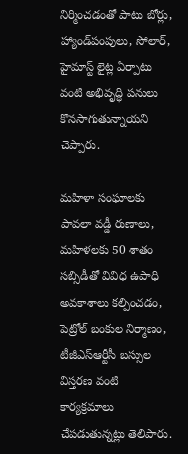నిర్మించడంతో పాటు బోర్లు, హ్యాండ్‌పంపులు, సోలార్‌, హైమాస్ట్‌ లైట్ల ఏర్పాటు వంటి అభివృద్ధి పనులు కొనసాగుతున్నాయని చెప్పారు.

మహిళా సంఘాలకు పావలా వడ్డీ రుణాలు, మహిళలకు 50 శాతం సబ్సిడీతో వివిధ ఉపాధి అవకాశాలు కల్పించడం, పెట్రోల్‌ బంకుల నిర్మాణం, టీజీఎస్‌ఆర్టీసీ బస్సుల విస్తరణ వంటి కార్యక్రమాలు చేపడుతున్నట్లు తెలిపారు.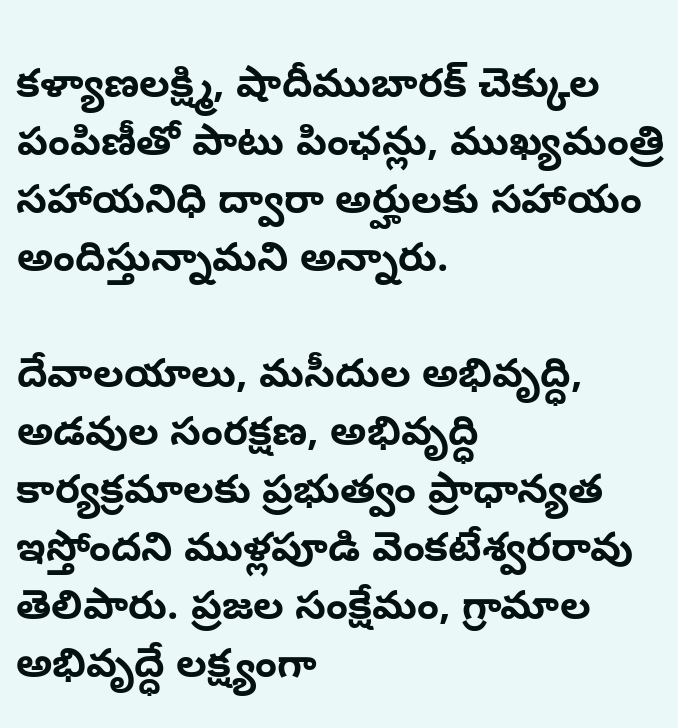కళ్యాణలక్ష్మి, షాదీముబారక్‌ చెక్కుల పంపిణీతో పాటు పింఛన్లు, ముఖ్యమంత్రి సహాయనిధి ద్వారా అర్హులకు సహాయం అందిస్తున్నామని అన్నారు.

దేవాలయాలు, మసీదుల అభివృద్ధి, అడవుల సంరక్షణ, అభివృద్ధి కార్యక్రమాలకు ప్రభుత్వం ప్రాధాన్యత ఇస్తోందని ముళ్లపూడి వెంకటేశ్వరరావు తెలిపారు. ప్రజల సంక్షేమం, గ్రామాల అభివృద్ధే లక్ష్యంగా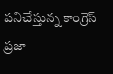పనిచేస్తున్న కాంగ్రెస్‌ ప్రజా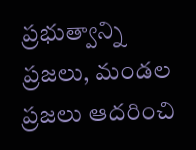ప్రభుత్వాన్ని ప్రజలు, మండల ప్రజలు ఆదరించి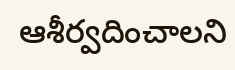ఆశీర్వదించాలని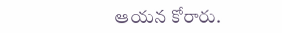ఆయన కోరారు.